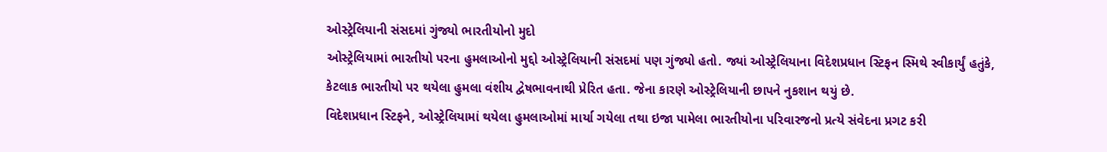ઓસ્ટ્રેલિયાની સંસદમાં ગુંજ્યો ભારતીયોનો મુદો
ઓસ્ટ્રેલિયામાં ભારતીયો પરના હુમલાઓનો મુદ્દો ઓસ્ટ્રેલિયાની સંસદમાં પણ ગુંજ્યો હતો. જ્યાં ઓસ્ટ્રેલિયાના વિદેશપ્રધાન સ્ટિફન સ્મિથે સ્વીકાર્યું હતુંકે, કેટલાક ભારતીયો પર થયેલા હુમલા વંશીય દ્વેષભાવનાથી પ્રેરિત હતા. જેના કારણે ઓસ્ટ્રેલિયાની છાપને નુકશાન થયું છે.
વિદેશપ્રધાન સ્ટિફને, ઓસ્ટ્રેલિયામાં થયેલા હુમલાઓમાં માર્યા ગયેલા તથા ઇજા પામેલા ભારતીયોના પરિવારજનો પ્રત્યે સંવેદના પ્રગટ કરી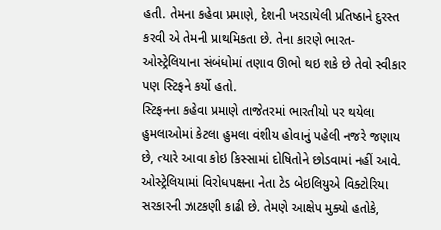હતી. તેમના કહેવા પ્રમાણે, દેશની ખરડાયેલી પ્રતિષ્ઠાને દુરસ્ત કરવી એ તેમની પ્રાથમિકતા છે. તેના કારણે ભારત-ઓસ્ટ્રેલિયાના સંબંધોમાં તણાવ ઊભો થઇ શકે છે તેવો સ્વીકાર પણ સ્ટિફને કર્યો હતો.
સ્ટિફનના કહેવા પ્રમાણે તાજેતરમાં ભારતીયો પર થયેલા હુમલાઓમાં કેટલા હુમલા વંશીય હોવાનું પહેલી નજરે જણાય છે, ત્યારે આવા કોઇ કિસ્સામાં દોષિતોને છોડવામાં નહીં આવે.
ઓસ્ટ્રેલિયામાં વિરોધપક્ષના નેતા ટેડ બેઇલિયુએ વિક્ટોરિયા સરકારની ઝાટકણી કાઢી છે. તેમણે આક્ષેપ મુક્યો હતોકે,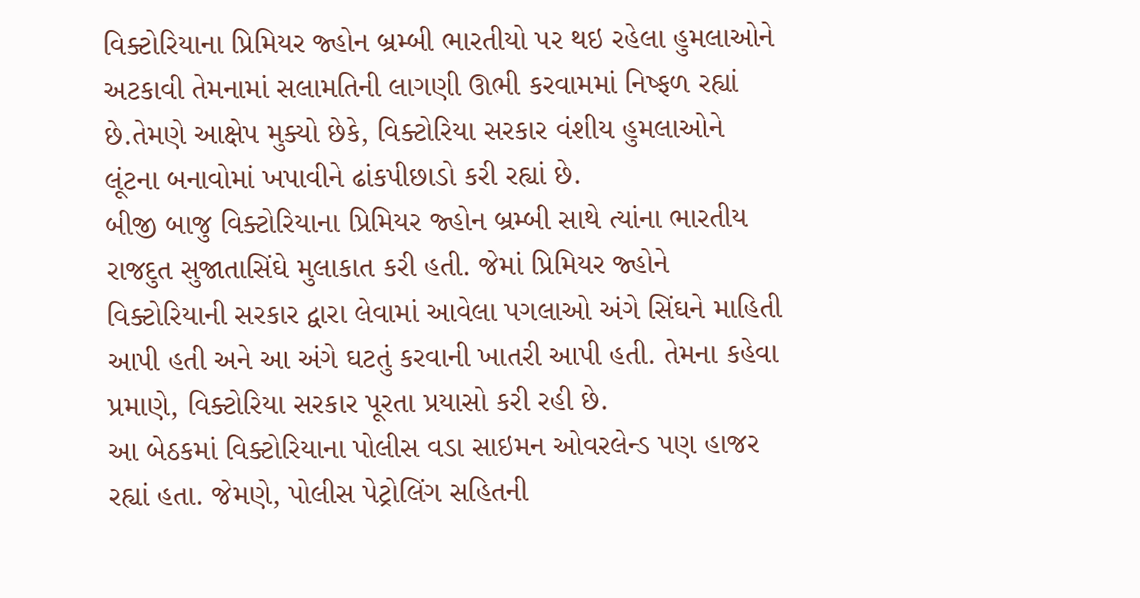વિક્ટોરિયાના પ્રિમિયર જ્હોન બ્રમ્બી ભારતીયો પર થઇ રહેલા હુમલાઓને અટકાવી તેમનામાં સલામતિની લાગણી ઊભી કરવામમાં નિષ્ફળ રહ્યાં છે.તેમણે આક્ષેપ મુક્યો છેકે, વિક્ટોરિયા સરકાર વંશીય હુમલાઓને લૂંટના બનાવોમાં ખપાવીને ઢાંકપીછાડો કરી રહ્યાં છે.
બીજી બાજુ વિક્ટોરિયાના પ્રિમિયર જ્હોન બ્રમ્બી સાથે ત્યાંના ભારતીય રાજદુત સુજાતાસિંઘે મુલાકાત કરી હતી. જેમાં પ્રિમિયર જ્હોને વિક્ટોરિયાની સરકાર દ્વારા લેવામાં આવેલા પગલાઓ અંગે સિંઘને માહિતી આપી હતી અને આ અંગે ઘટતું કરવાની ખાતરી આપી હતી. તેમના કહેવા પ્રમાણે, વિક્ટોરિયા સરકાર પૂરતા પ્રયાસો કરી રહી છે.
આ બેઠકમાં વિક્ટોરિયાના પોલીસ વડા સાઇમન ઓવરલેન્ડ પણ હાજર રહ્યાં હતા. જેમણે, પોલીસ પેટ્રોલિંગ સહિતની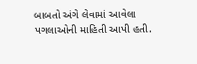બાબતો અંગે લેવામાં આવેલા પગલાઓની માહિતી આપી હતી.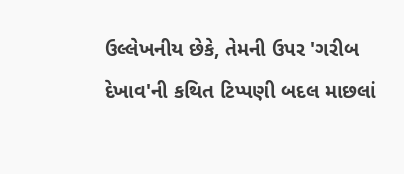ઉલ્લેખનીય છેકે, તેમની ઉપર 'ગરીબ દેખાવ'ની કથિત ટિપ્પણી બદલ માછલાં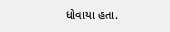ધોવાયા હતા.